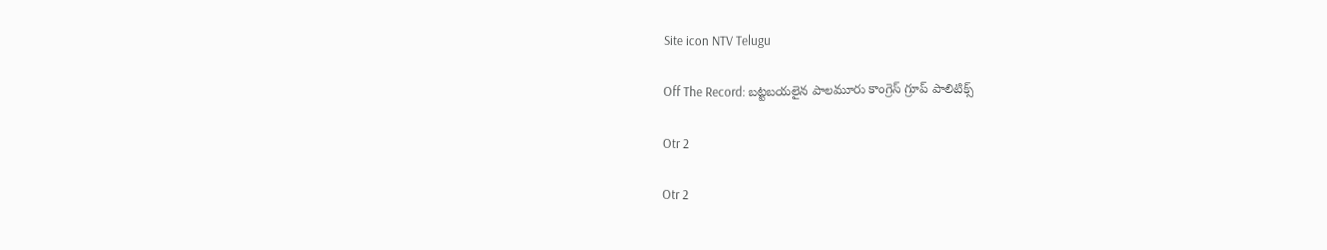Site icon NTV Telugu

Off The Record: బట్టబయలైన పాలమూరు కాంగ్రెస్‌ గ్రూప్‌ పాలిటిక్స్‌

Otr 2

Otr 2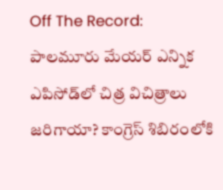Off The Record: పాలమూరు మేయర్‌ ఎన్నిక ఎపిసోడ్‌లో చిత్ర విచిత్రాలు జరిగాయా? కాంగ్రెస్‌ శిబిరంలోకి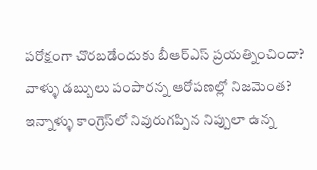పరోక్షంగా చొరబడేందుకు బీఆర్‌ఎస్‌ ప్రయత్నించిందా? వాళ్ళు డబ్బులు పంపారన్న ఆరోపణల్లో నిజమెంత? ఇన్నాళ్ళు కాంగ్రెస్‌లో నివురుగప్పిన నిప్పులా ఉన్న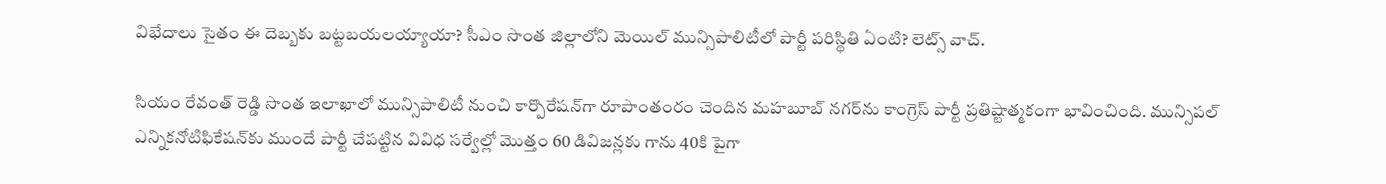విభేదాలు సైతం ఈ దెబ్బకు బట్టబయలయ్యాయా? సీఎం సొంత జిల్లాలోని మెయిల్‌ మున్సిపాలిటీలో పార్టీ పరిస్థితి ఏంటి? లెట్స్‌ వాచ్‌.

సియం రేవంత్ రెడ్డి సొంత ఇలాఖాలో మున్సిపాలిటీ నుంచి కార్పొరేషన్‌గా రూపాంతంరం చెందిన మహబూబ్ నగర్‌ను కాంగ్రెస్ పార్టీ ప్రతిష్టాత్మకంగా భావించింది. మున్సిపల్‌ ఎన్నికనోటిఫికేషన్‌కు ముందే పార్టీ చేపట్టిన వివిధ సర్వేల్లో మొత్తం 60 డివిజన్లకు గాను 40కి పైగా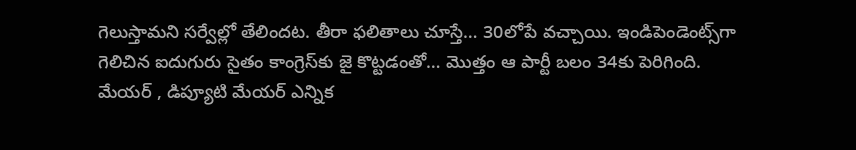గెలుస్తామని సర్వేల్లో తేలిందట. తీరా ఫలితాలు చూస్తే… 30లోపే వచ్చాయి. ఇండిపెండెంట్స్‌గా గెలిచిన ఐదుగురు సైతం కాంగ్రెస్‌కు జై కొట్టడంతో… మొత్తం ఆ పార్టీ బలం 34కు పెరిగింది. మేయర్ , డిప్యూటి మేయర్ ఎన్నిక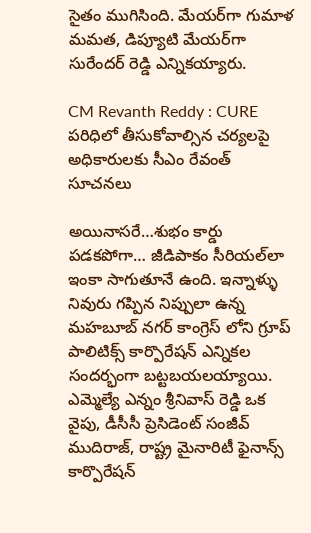సైతం ముగిసింది. మేయర్‌గా గుమాళ మమత, డిప్యూటి మేయర్‌గా సురేందర్ రెడ్డి ఎన్నికయ్యారు.

CM Revanth Reddy : CURE పరిధిలో తీసుకోవాల్సిన చర్యలపై అధికారులకు సీఎం రేవంత్‌ సూచనలు

అయినాసరే…శుభం కార్డు పడకపోగా… జీడిపాకం సీరియల్‌లా ఇంకా సాగుతూనే ఉంది. ఇన్నాళ్ళు నివురు గప్పిన నిప్పులా ఉన్న మహబూబ్ నగర్ కాంగ్రెస్ లోని గ్రూప్ పాలిటిక్స్ కార్పొరేషన్ ఎన్నికల సందర్భంగా బట్టబయలయ్యాయి. ఎమ్మెల్యే ఎన్నం శ్రీనివాస్ రెడ్డి ఒక వైపు, డీసీసీ ప్రెసిడెంట్ సంజీవ్ ముదిరాజ్, రాష్ట్ర మైనారిటీ ఫైనాన్స్ కార్పొరేషన్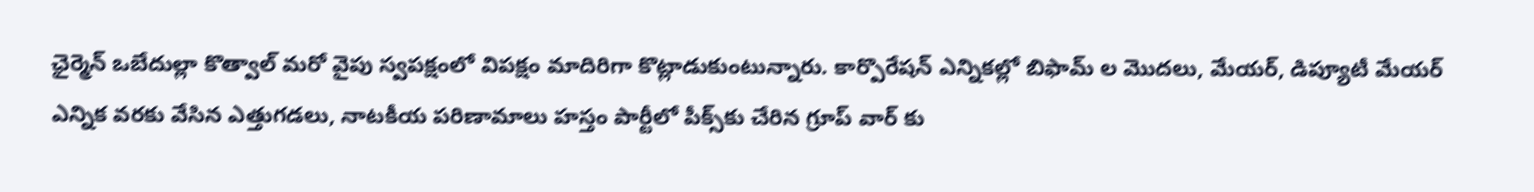ఛైర్మెన్ ఒబేదుల్లా కొత్వాల్ మరో వైపు స్వపక్షంలో విపక్షం మాదిరిగా కొట్లాడుకుంటున్నారు. కార్పొరేషన్ ఎన్నికల్లో బిఫామ్ ల మొదలు, మేయర్, డిప్యూటీ మేయర్ ఎన్నిక వరకు వేసిన ఎత్తుగడలు, నాటకీయ పరిణామాలు హస్తం పార్టీలో పీక్స్‌కు చేరిన గ్రూప్ వార్ కు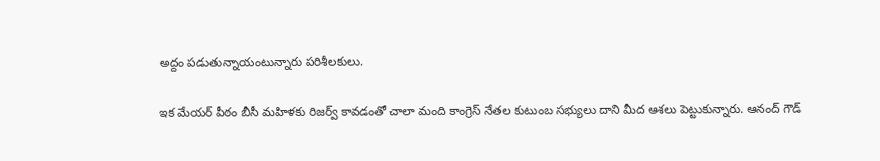అద్దం పడుతున్నాయంటున్నారు పరిశీలకులు.

ఇక మేయర్‌ పీఠం బీసీ మహిళకు రిజర్వ్ కావడంతో చాలా మంది కాంగ్రెస్‌ నేతల కుటుంబ సభ్యులు దాని మీద ఆశలు పెట్టుకున్నారు. ఆనంద్ గౌడ్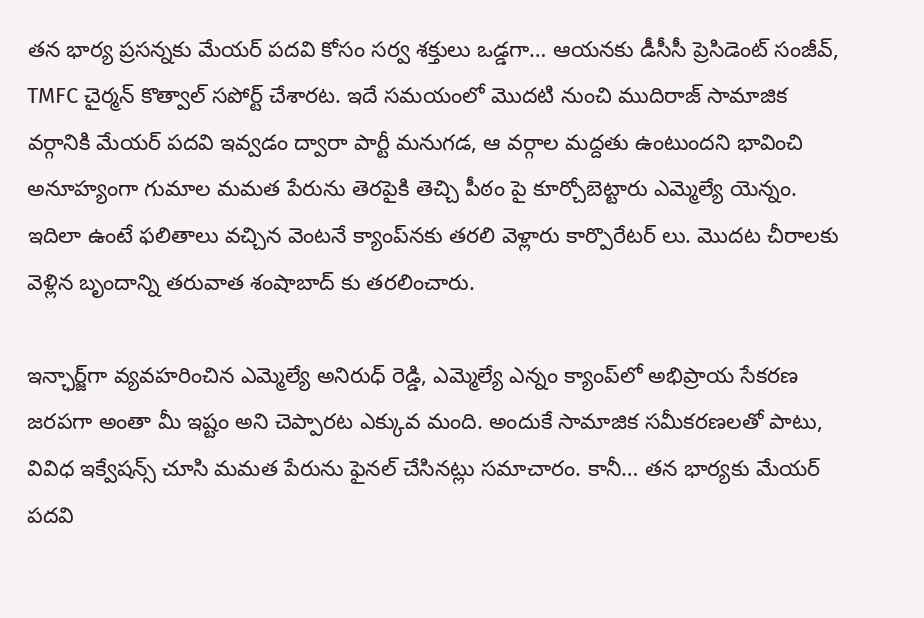తన భార్య ప్రసన్నకు మేయర్ పదవి కోసం సర్వ శక్తులు ఒడ్డగా… ఆయనకు డీసీసీ ప్రెసిడెంట్ సంజీవ్, TMFC చైర్మన్ కొత్వాల్ సపోర్ట్‌ చేశారట. ఇదే సమయంలో మొదటి నుంచి ముదిరాజ్ సామాజిక వర్గానికి మేయర్ పదవి ఇవ్వడం ద్వారా పార్టీ మనుగడ, ఆ వర్గాల మద్దతు ఉంటుందని భావించి అనూహ్యంగా గుమాల మమత పేరును తెరపైకి తెచ్చి పీఠం పై కూర్చోబెట్టారు ఎమ్మెల్యే యెన్నం. ఇదిలా ఉంటే ఫలితాలు వచ్చిన వెంటనే క్యాంప్‌నకు తరలి వెళ్లారు కార్పొరేటర్ లు. మొదట చీరాలకు వెళ్లిన బృందాన్ని తరువాత శంషాబాద్ కు తరలించారు.

ఇన్ఛార్జ్‌గా వ్యవహరించిన ఎమ్మెల్యే అనిరుధ్ రెడ్డి, ఎమ్మెల్యే ఎన్నం క్యాంప్‌లో అభిప్రాయ సేకరణ జరపగా అంతా మీ ఇష్టం అని చెప్పారట ఎక్కువ మంది. అందుకే సామాజిక సమీకరణలతో పాటు, వివిధ ఇక్వేషన్స్ చూసి మమత పేరును ఫైనల్ చేసినట్లు సమాచారం. కానీ… తన భార్యకు మేయర్ పదవి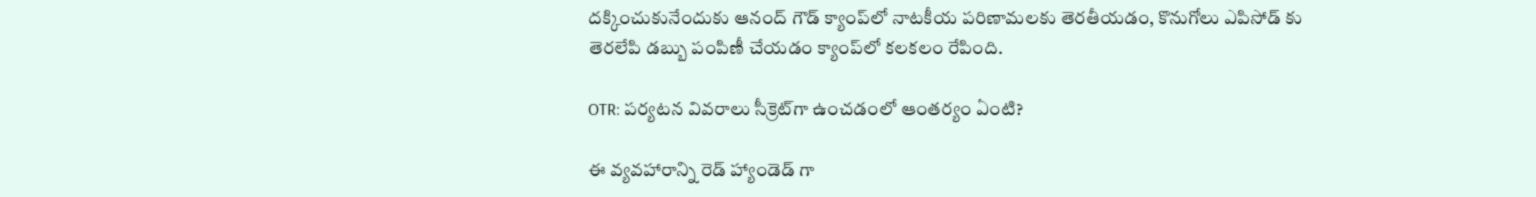దక్కించుకునేందుకు ఆనంద్ గౌడ్ క్యాంప్‌లో నాటకీయ పరిణామలకు తెరతీయడం, కొనుగోలు ఎపిసోడ్ కు తెరలేపి డబ్బు పంపిణీ చేయడం క్యాంప్‌లో కలకలం రేపింది.

OTR: పర్యటన వివరాలు సీక్రెట్‌గా ఉంచడంలో ఆంతర్యం ఏంటి?

ఈ వ్యవహారాన్ని రెడ్ హ్యాండెడ్ గా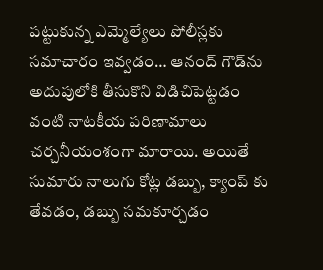పట్టుకున్న ఎమ్మెల్యేలు పోలీస్లకు సమాచారం ఇవ్వడం… ఆనంద్ గౌడ్‌ను అదుపులోకి తీసుకొని విడిచిపెట్టడం వంటి నాటకీయ పరిణామాలు చర్చనీయంశంగా మారాయి. అయితే సుమారు నాలుగు కోట్ల డబ్బు, క్యాంప్ కు తేవడం, డబ్బు సమకూర్చడం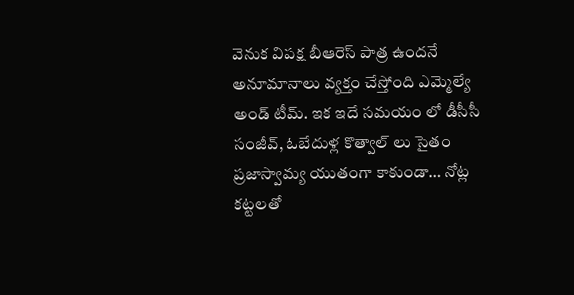వెనుక విపక్ష బీఆరెస్ పాత్ర ఉందనే అనూమానాలు వ్యక్తం చేస్తోంది ఎమ్మెల్యే అండ్ టీమ్. ఇక ఇదే సమయం లో డీసీసీ సంజీవ్, ఓబేదుళ్ల కొత్వాల్ లు సైతం ప్రజాస్వామ్య యుతంగా కాకుండా… నోట్ల కట్టలతో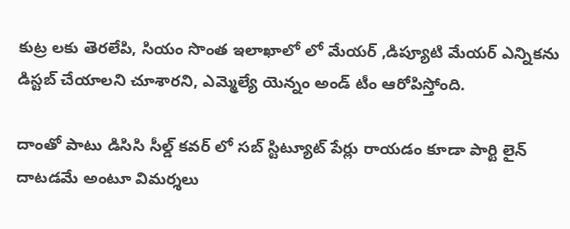కుట్ర లకు తెరలేపి, సియం సొంత ఇలాఖాలో లో మేయర్ ,డిప్యూటి మేయర్ ఎన్నికను డిస్టబ్ చేయాలని చూశారని, ఎమ్మెల్యే యెన్నం అండ్ టీం ఆరోపిస్తోంది.

దాంతో పాటు డిసిసి సీల్డ్ కవర్ లో సబ్ స్టిట్యూట్ పేర్లు రాయడం కూడా పార్టి లైన్ దాటడమే అంటూ విమర్శలు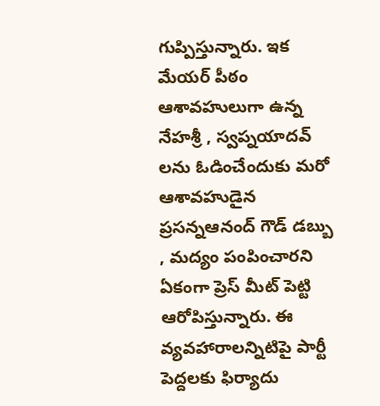గుప్పిస్తున్నారు. ఇక మేయర్ పీఠం ఆశావహులుగా ఉన్న నేహశ్రీ , స్వప్నయాదవ్ లను ఓడించేందుకు మరో ఆశావహుడైన ప్రసన్నఆనంద్ గౌడ్ డబ్బు , మద్యం పంపించారని ఏకంగా ప్రెస్ మీట్ పెట్టి ఆరోపిస్తున్నారు. ఈ వ్యవహారాలన్నిటిపై పార్టీ పెద్దలకు ఫిర్యాదు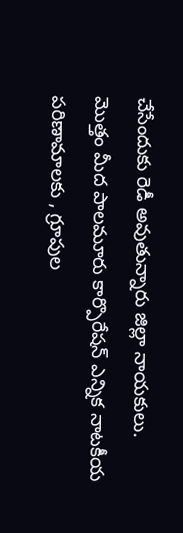చేసేందుకు రెడీ అవుతున్నారు జిల్లా నాయకులు. మొత్తం మీద పాలమూరు కార్పొరేషన్ ఎన్నిక నాటకీయ పరిణామాలకు , గ్రూపుల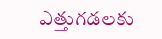ఎత్తుగడలకు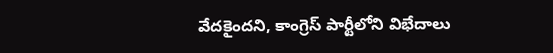వేదకైందని, కాంగ్రెస్‌ పార్టీలోని విభేదాలు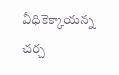వీధికెక్కాయన్న చర్చ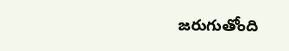జరుగుతోంది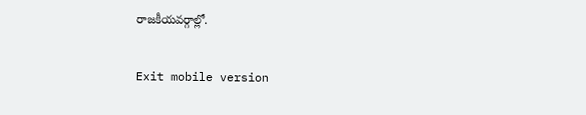రాజకీయవర్గాల్లో.

Exit mobile version